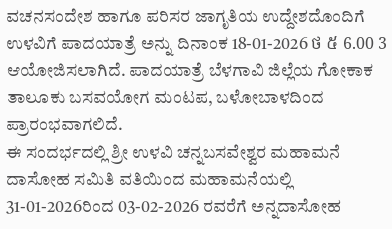ವಚನಸಂದೇಶ ಹಾಗೂ ಪರಿಸರ ಜಾಗೃತಿಯ ಉದ್ದೇಶದೊಂದಿಗೆ ಉಳವಿಗೆ ಪಾದಯಾತ್ರೆ ಅನ್ನು ದಿನಾಂಕ 18-01-2026 ថ ៥ 6.00 3 ಆಯೋಜಿಸಲಾಗಿದೆ. ಪಾದಯಾತ್ರೆ ಬೆಳಗಾವಿ ಜಿಲ್ಲೆಯ ಗೋಕಾಕ ತಾಲೂಕು ಬಸವಯೋಗ ಮಂಟಪ, ಬಳೋಬಾಳದಿಂದ ಪ್ರಾರಂಭವಾಗಲಿದೆ.
ಈ ಸಂದರ್ಭದಲ್ಲಿ ಶ್ರೀ ಉಳವಿ ಚನ್ನಬಸವೇಶ್ವರ ಮಹಾಮನೆ ದಾಸೋಹ ಸಮಿತಿ ವತಿಯಿಂದ ಮಹಾಮನೆಯಲ್ಲಿ 31-01-2026ರಿಂದ 03-02-2026 ರವರೆಗೆ ಅನ್ನದಾಸೋಹ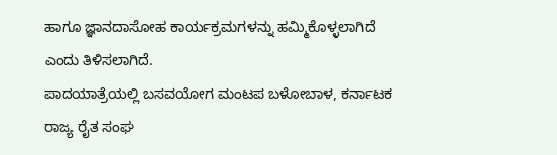ಹಾಗೂ ಜ್ಞಾನದಾಸೋಹ ಕಾರ್ಯಕ್ರಮಗಳನ್ನು ಹಮ್ಮಿಕೊಳ್ಳಲಾಗಿದೆ ಎಂದು ತಿಳಿಸಲಾಗಿದೆ.
ಪಾದಯಾತ್ರೆಯಲ್ಲಿ ಬಸವಯೋಗ ಮಂಟಪ ಬಳೋಬಾಳ, ಕರ್ನಾಟಕ ರಾಜ್ಯ ರೈತ ಸಂಘ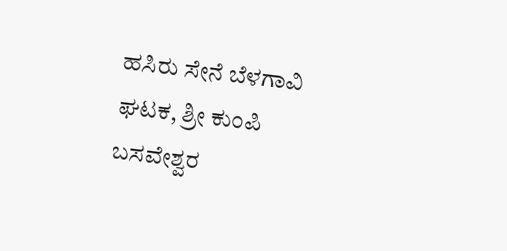ಹಸಿರು ಸೇನೆ ಬೆಳಗಾವಿ ಘಟಕ, ಶ್ರೀ ಕುಂಪಿ ಬಸವೇಶ್ವರ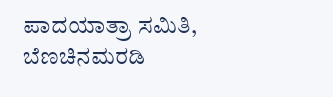ಪಾದಯಾತ್ರಾ ಸಮಿತಿ, ಬೆಣಚಿನಮರಡಿ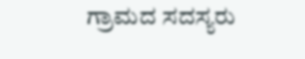ಗ್ರಾಮದ ಸದಸ್ಯರು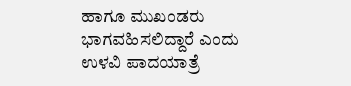ಹಾಗೂ ಮುಖಂಡರು ಭಾಗವಹಿಸಲಿದ್ದಾರೆ ಎಂದು ಉಳವಿ ಪಾದಯಾತ್ರೆ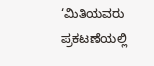‘ಮಿತಿಯವರು ಪ್ರಕಟಣೆಯಲ್ಲಿ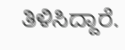ತಿಳಿಸಿದ್ದಾರೆ.